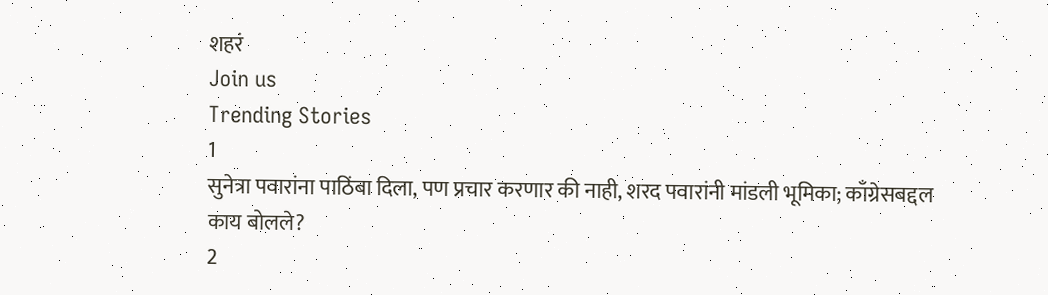शहरं
Join us
Trending Stories
1
सुनेत्रा पवारांना पाठिंबा दिला, पण प्रचार करणार की नाही, शरद पवारांनी मांडली भूमिका; काँग्रेसबद्दल काय बोलले?
2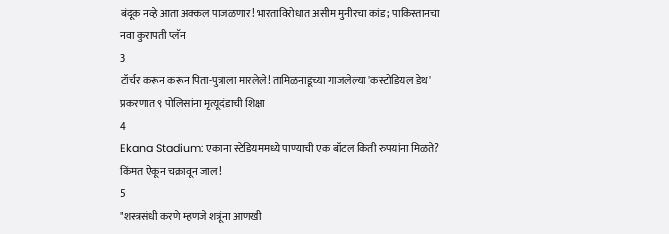बंदूक नव्हे आता अक्कल पाजळणार! भारताविरोधात असीम मुनीरचा कांड; पाकिस्तानचा नवा कुरापती प्लॅन
3
टॉर्चर करून करून पिता-पुत्राला मारलेले! तामिळनाडूच्या गाजलेल्या 'कस्टोडियल डेथ' प्रकरणात ९ पोलिसांना मृत्यूदंडाची शिक्षा
4
Ekana Stadium: एकाना स्टेडियममध्ये पाण्याची एक बॉटल किती रुपयांना मिळते? किंमत ऐकून चक्रावून जाल!
5
"शस्त्रसंधी करणे म्हणजे शत्रूंना आणखी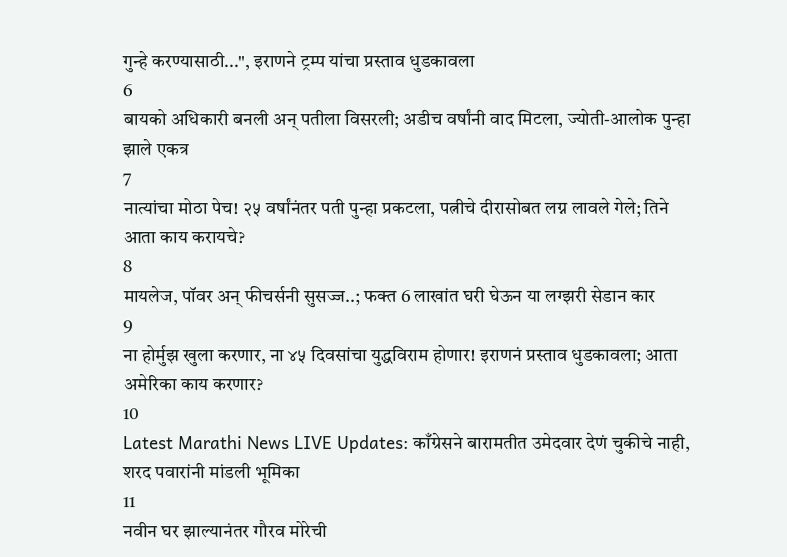गुन्हे करण्यासाठी...", इराणने ट्रम्प यांचा प्रस्ताव धुडकावला
6
बायको अधिकारी बनली अन् पतीला विसरली; अडीच वर्षांनी वाद मिटला, ज्योती-आलोक पुन्हा झाले एकत्र
7
नात्यांचा मोठा पेच! २५ वर्षांनंतर पती पुन्हा प्रकटला, पत्नीचे दीरासोबत लग्न लावले गेले; तिने आता काय करायचे?
8
मायलेज, पॉवर अन् फीचर्सनी सुसज्ज..; फक्त 6 लाखांत घरी घेऊन या लग्झरी सेडान कार
9
ना होर्मुझ खुला करणार, ना ४५ दिवसांचा युद्धविराम होणार! इराणनं प्रस्ताव धुडकावला; आता अमेरिका काय करणार?
10
Latest Marathi News LIVE Updates: काँग्रेसने बारामतीत उमेदवार देणं चुकीचे नाही, शरद पवारांनी मांडली भूमिका
11
नवीन घर झाल्यानंतर गौरव मोरेची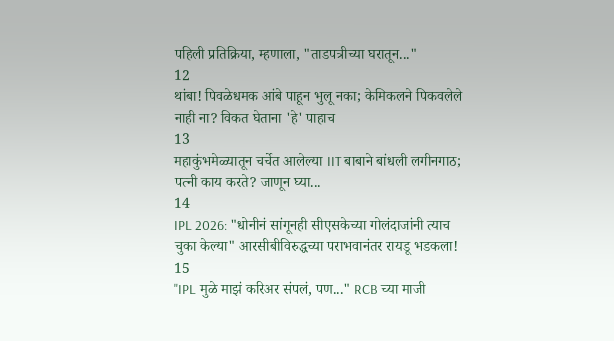पहिली प्रतिक्रिया, म्हणाला, "ताडपत्रीच्या घरातून..."
12
थांबा! पिवळेधमक आंबे पाहून भुलू नका; केमिकलने पिकवलेले नाही ना? विकत घेताना 'हे' पाहाच
13
महाकुंभमेळ्यातून चर्चेत आलेल्या IIT बाबाने बांधली लगीनगाठ; पत्नी काय करते? जाणून घ्या...
14
IPL 2026: "धोनीनं सांगूनही सीएसकेच्या गोलंदाजांनी त्याच चुका केल्या" आरसीबीविरुद्धच्या पराभवानंतर रायडू भडकला!
15
"IPL मुळे माझं करिअर संपलं, पण..." RCB च्या माजी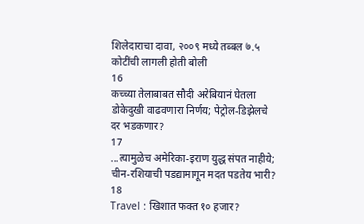शिलेदाराचा दावा, २००९ मध्ये तब्बल ७.५ कोटींची लागली होती बोली
16
कच्च्या तेलाबाबत सौदी अरेबियानं घेतला डोकेदुखी वाढवणारा निर्णय; पेट्रोल-डिझेलचे दर भडकणार?
17
...त्यामुळेच अमेरिका-इराण युद्ध संपत नाहीये; चीन-रशियाची पडद्यामागून मदत पडतेय भारी?
18
Travel : खिशात फक्त १० हजार?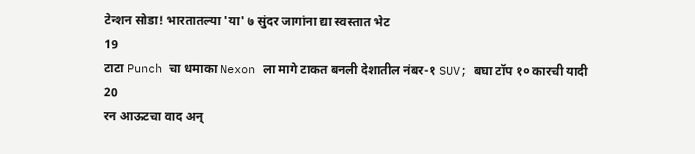टेन्शन सोडा! भारतातल्या 'या' ७ सुंदर जागांना द्या स्वस्तात भेट
19
टाटा Punch चा धमाका Nexon ला मागे टाकत बनली देशातील नंबर-१ SUV; बघा टॉप १० कारची यादी
20
रन आऊटचा वाद अन्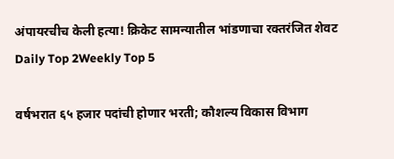अंपायरचीच केली हत्या! क्रिकेट सामन्यातील भांडणाचा रक्तरंजित शेवट
Daily Top 2Weekly Top 5

वर्षभरात ६५ हजार पदांची होणार भरती; कौशल्य विकास विभाग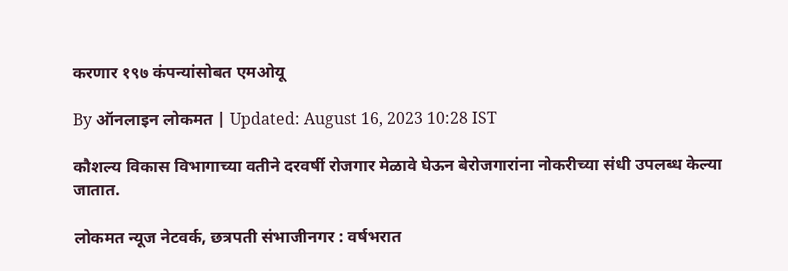करणार १९७ कंपन्यांसोबत एमओयू

By ऑनलाइन लोकमत | Updated: August 16, 2023 10:28 IST

कौशल्य विकास विभागाच्या वतीने दरवर्षी रोजगार मेळावे घेऊन बेरोजगारांना नोकरीच्या संधी उपलब्ध केल्या जातात.

लोकमत न्यूज नेटवर्क, छत्रपती संभाजीनगर : वर्षभरात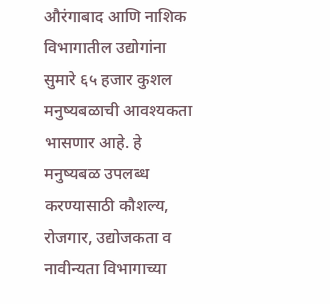औरंगाबाद आणि नाशिक विभागातील उद्योगांना सुमारे ६५ हजार कुशल मनुष्यबळाची आवश्यकता भासणार आहे. हे मनुष्यबळ उपलब्ध करण्यासाठी कौशल्य, रोजगार, उद्योजकता व नावीन्यता विभागाच्या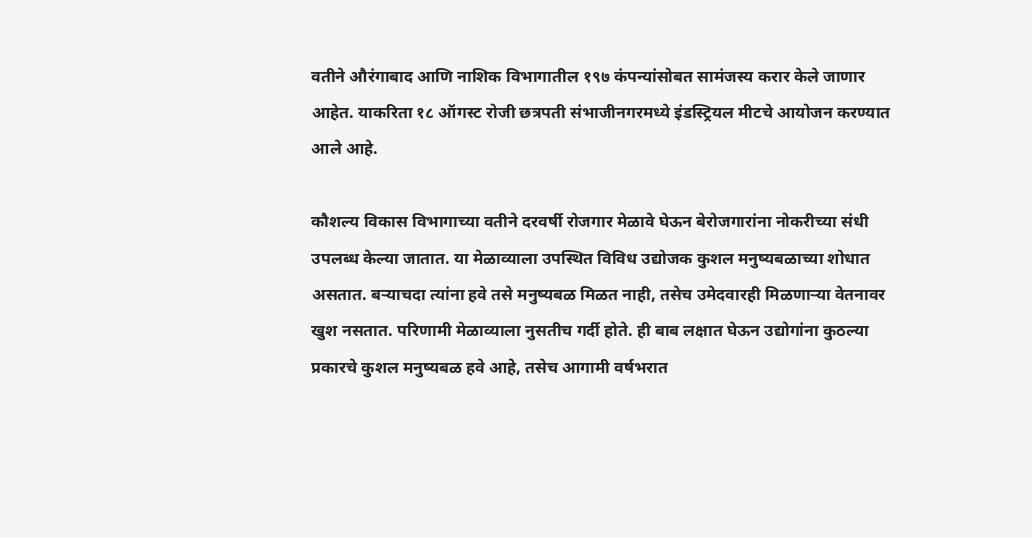वतीने औरंगाबाद आणि नाशिक विभागातील १९७ कंपन्यांसोबत सामंजस्य करार केले जाणार आहेत. याकरिता १८ ऑगस्ट रोजी छत्रपती संभाजीनगरमध्ये इंडस्ट्रियल मीटचे आयोजन करण्यात आले आहे.

कौशल्य विकास विभागाच्या वतीने दरवर्षी रोजगार मेळावे घेऊन बेरोजगारांना नोकरीच्या संधी उपलब्ध केल्या जातात. या मेळाव्याला उपस्थित विविध उद्योजक कुशल मनुष्यबळाच्या शोधात असतात. बऱ्याचदा त्यांना हवे तसे मनुष्यबळ मिळत नाही, तसेच उमेदवारही मिळणाऱ्या वेतनावर खुश नसतात. परिणामी मेळाव्याला नुसतीच गर्दी होते. ही बाब लक्षात घेऊन उद्योगांना कुठल्या प्रकारचे कुशल मनुष्यबळ हवे आहे, तसेच आगामी वर्षभरात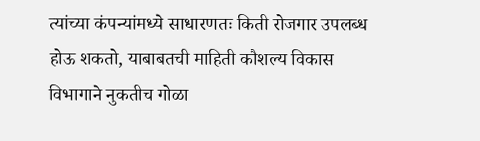त्यांच्या कंपन्यांमध्ये साधारणतः किती रोजगार उपलब्ध होऊ शकतो, याबाबतची माहिती कौशल्य विकास विभागाने नुकतीच गोळा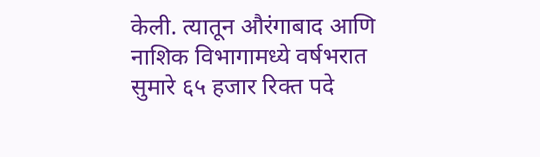केली. त्यातून औरंगाबाद आणि नाशिक विभागामध्ये वर्षभरात सुमारे ६५ हजार रिक्त पदे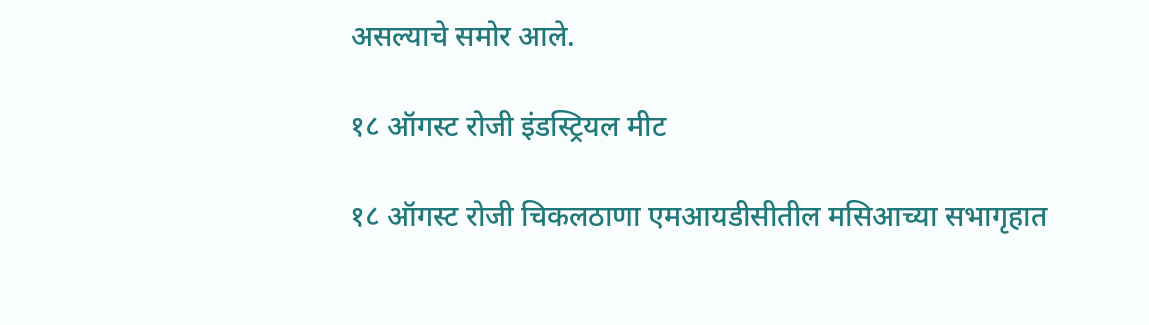असल्याचे समोर आले.

१८ ऑगस्ट रोजी इंडस्ट्रियल मीट

१८ ऑगस्ट रोजी चिकलठाणा एमआयडीसीतील मसिआच्या सभागृहात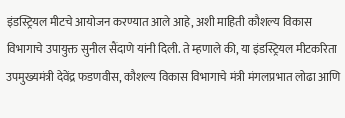इंडस्ट्रियल मीटचे आयोजन करण्यात आले आहे, अशी माहिती कौशल्य विकास विभागाचे उपायुक्त सुनील सैंदाणे यांनी दिली. ते म्हणाले की, या इंडस्ट्रियल मीटकरिता उपमुख्यमंत्री देवेंद्र फडणवीस, कौशल्य विकास विभागाचे मंत्री मंगलप्रभात लोढा आणि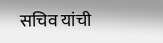सचिव यांची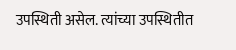उपस्थिती असेल. त्यांच्या उपस्थितीत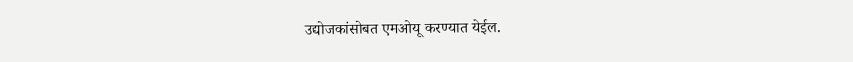उद्योजकांसोबत एमओयू करण्यात येईल.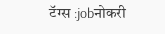टॅग्स :jobनोकरी